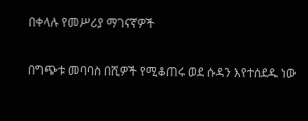በቀላሉ የመሥሪያ ማገናኛዎች

በግጭቱ መባባስ በሺዎች የሚቆጠሩ ወደ ሱዳን እየተሰደዱ ነው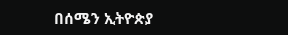በሰሜን ኢትዮጵያ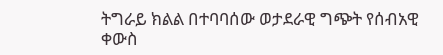ትግራይ ክልል በተባባሰው ወታደራዊ ግጭት የሰብአዊ ቀውስ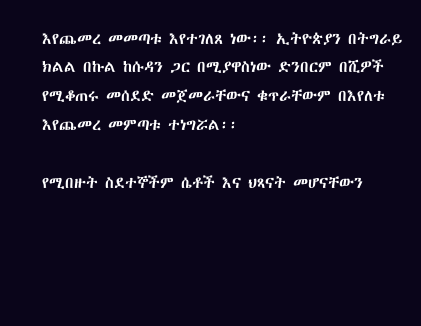እየጨመረ መመጣቱ እየተገለጸ ነው፡፡ ኢትዮጵያን በትግራይ ክልል በኩል ከሱዳን ጋር በሚያዋስነው ድንበርም በሺዎች የሚቆጠሩ መሰደድ መጀመራቸውና ቁጥራቸውም በእየለቱ እየጨመረ መምጣቱ ተነግሯል፡፡

የሚበዙት ስደተኞችም ሴቶች እና ህጻናት መሆናቸውን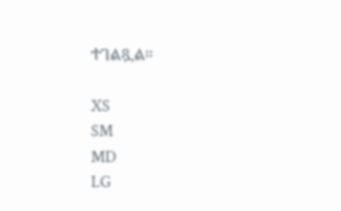ተገልጿል።

XS
SM
MD
LG